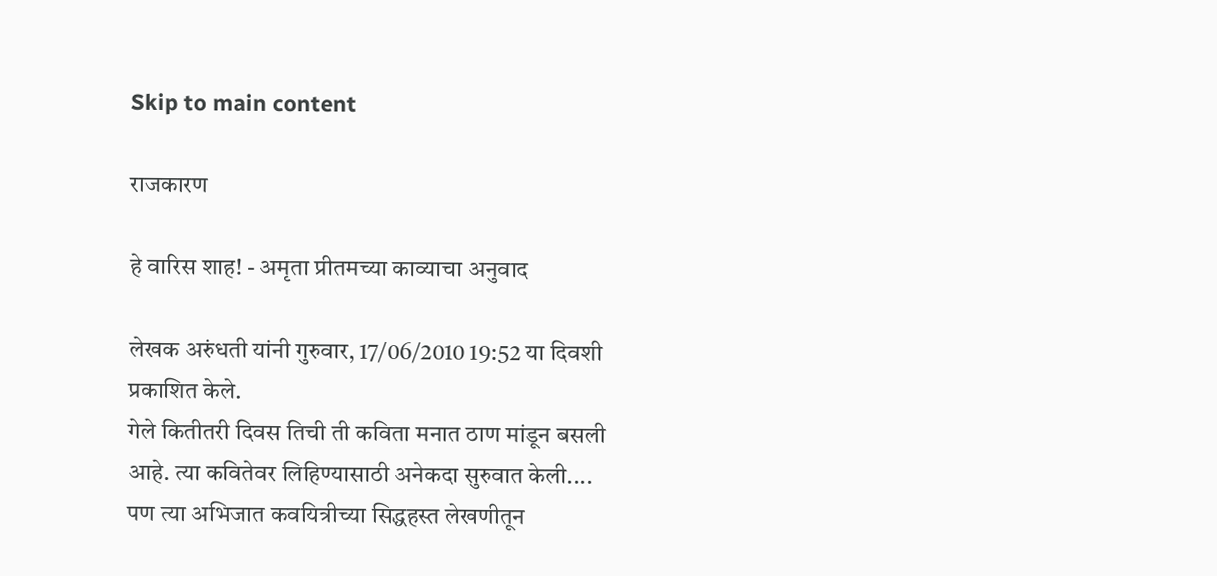Skip to main content

राजकारण

हे वारिस शाह! - अमृता प्रीतमच्या काव्याचा अनुवाद

लेखक अरुंधती यांनी गुरुवार, 17/06/2010 19:52 या दिवशी प्रकाशित केले.
गेले कितीतरी दिवस तिची ती कविता मनात ठाण मांडून बसली आहे. त्या कवितेवर लिहिण्यासाठी अनेकदा सुरुवात केली.... पण त्या अभिजात कवयित्रीच्या सिद्धहस्त लेखणीतून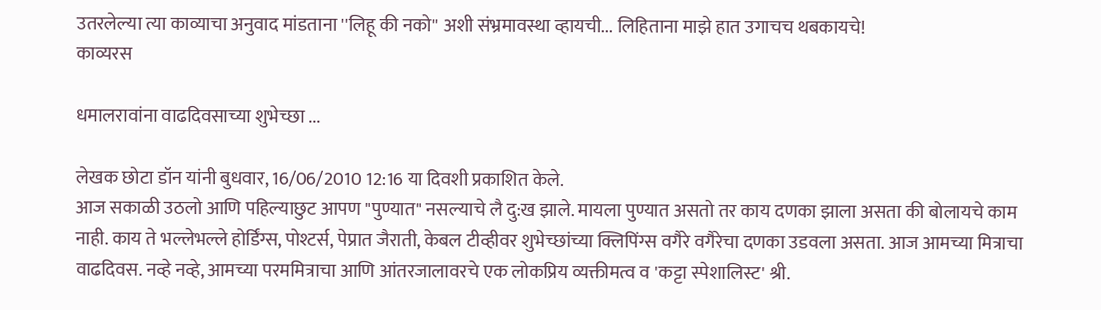उतरलेल्या त्या काव्याचा अनुवाद मांडताना ''लिहू की नको'' अशी संभ्रमावस्था व्हायची... लिहिताना माझे हात उगाचच थबकायचे!
काव्यरस

धमालरावांना वाढदिवसाच्या शुभेच्छा ...

लेखक छोटा डॉन यांनी बुधवार, 16/06/2010 12:16 या दिवशी प्रकाशित केले.
आज सकाळी उठलो आणि पहिल्याछुट आपण "पुण्यात" नसल्याचे लै दु:ख झाले. मायला पुण्यात असतो तर काय दणका झाला असता की बोलायचे काम नाही. काय ते भल्लेभल्ले होर्डिंग्स, पोश्टर्स, पेप्रात जैराती, केबल टीव्हीवर शुभेच्छांच्या क्लिपिंग्स वगैरे वगैरेचा दणका उडवला असता. आज आमच्या मित्राचा वाढदिवस. नव्हे नव्हे, आमच्या परममित्राचा आणि आंतरजालावरचे एक लोकप्रिय व्यक्तीमत्व व 'कट्टा स्पेशालिस्ट' श्री.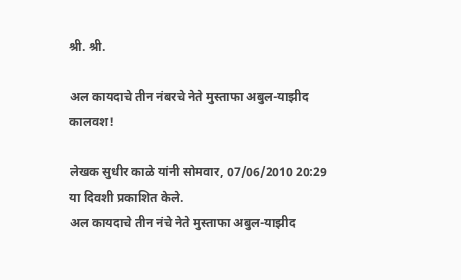श्री. श्री.

अल कायदाचे तीन नंबरचे नेते मुस्ताफा अबुल-याझीद कालवश!

लेखक सुधीर काळे यांनी सोमवार, 07/06/2010 20:29 या दिवशी प्रकाशित केले.
अल कायदाचे तीन नंचे नेते मुस्ताफा अबुल-याझीद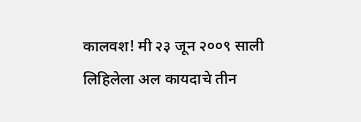कालवश! मी २३ जून २००९ साली लिहिलेला अल कायदाचे तीन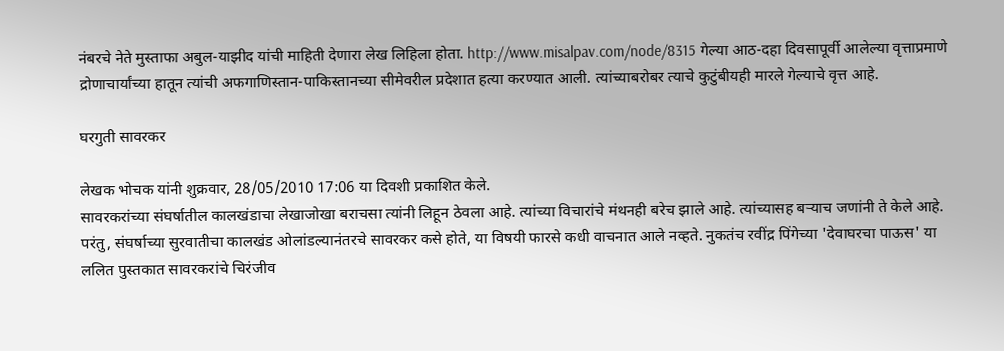नंबरचे नेते मुस्ताफा अबुल-याझीद यांची माहिती देणारा लेख लिहिला होता. http://www.misalpav.com/node/8315 गेल्या आठ-दहा दिवसापूर्वी आलेल्या वृत्ताप्रमाणे द्रोणाचार्यांच्या हातून त्यांची अफगाणिस्तान-पाकिस्तानच्या सीमेवरील प्रदेशात हत्या करण्यात आली. त्यांच्याबरोबर त्याचे कुटुंबीयही मारले गेल्याचे वृत्त आहे.

घरगुती सावरकर

लेखक भोचक यांनी शुक्रवार, 28/05/2010 17:06 या दिवशी प्रकाशित केले.
सावरकरांच्या संघर्षातील कालखंडाचा लेखाजोखा बराचसा त्यांनी लिहून ठेवला आहे. त्यांच्या विचारांचे मंथनही बरेच झाले आहे. त्यांच्यासह बर्‍याच जणांनी ते केले आहे. परंतु, संघर्षाच्या सुरवातीचा कालखंड ओलांडल्यानंतरचे सावरकर कसे होते, या विषयी फारसे कधी वाचनात आले नव्हते. नुकतंच रवींद्र पिंगेच्या 'देवाघरचा पाऊस' या ललित पुस्तकात सावरकरांचे चिरंजीव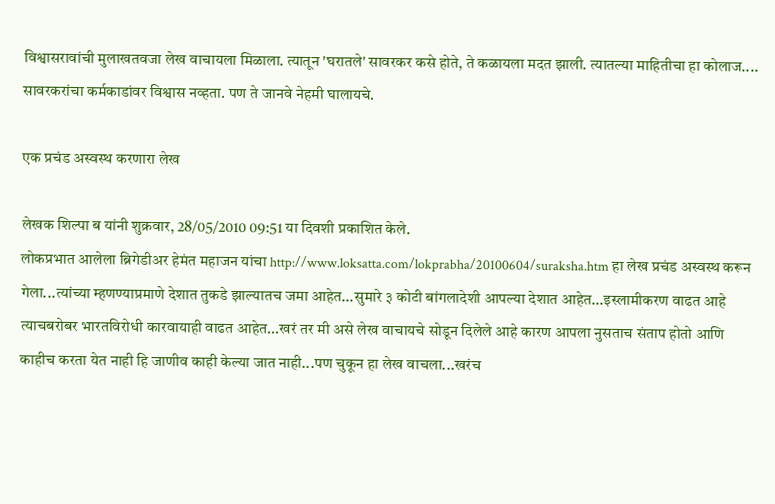विश्वासरावांची मुलाखतवजा लेख वाचायला मिळाला. त्यातून 'घरातले' सावरकर कसे होते, ते कळायला मदत झाली. त्यातल्या माहितीचा हा कोलाज.... सावरकरांचा कर्मकाडांवर विश्वास नव्हता. पण ते जानवे नेहमी घालायचे.

एक प्रचंड अस्वस्थ करणारा लेख

लेखक शिल्पा ब यांनी शुक्रवार, 28/05/2010 09:51 या दिवशी प्रकाशित केले.
लोकप्रभात आलेला ब्रिगेडीअर हेमंत महाजन यांचा http://www.loksatta.com/lokprabha/20100604/suraksha.htm हा लेख प्रचंड अस्वस्थ करून गेला...त्यांच्या म्हणण्याप्रमाणे देशात तुकडे झाल्यातच जमा आहेत...सुमारे ३ कोटी बांगलादेशी आपल्या देशात आहेत...इस्लामीकरण वाढत आहे त्याचबरोबर भारतविरोधी कारवायाही वाढत आहेत...खरं तर मी असे लेख वाचायचे सोडून दिलेले आहे कारण आपला नुसताच संताप होतो आणि काहीच करता येत नाही हि जाणीव काही केल्या जात नाही...पण चुकून हा लेख वाचला...खरंच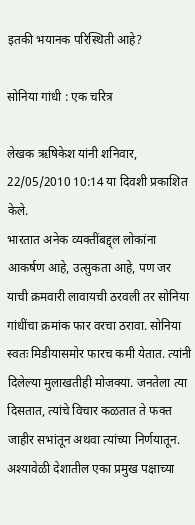इतकी भयानक परिस्थिती आहे?

सोनिया गांधी : एक चरित्र

लेखक ऋषिकेश यांनी शनिवार, 22/05/2010 10:14 या दिवशी प्रकाशित केले.
भारतात अनेक व्यक्तींबद्द्ल लोकांना आकर्षण आहे, उत्सुकता आहे, पण जर याची क्रमवारी लावायची ठरवली तर सोनिया गांधींचा क्रमांक फार वरचा ठरावा. सोनिया स्वतः मिडीयासमोर फारच कमी येतात. त्यांनी दिलेल्या मुलाखतीही मोजक्या. जनतेला त्या दिसतात, त्यांचे विचार कळतात ते फक्त जाहीर सभांतून अथवा त्यांच्या निर्णयातून. अश्यावेळी देशातील एका प्रमुख पक्षाच्या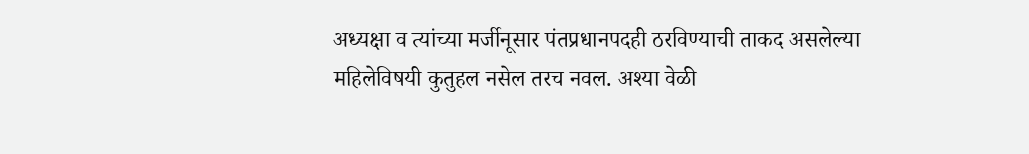अध्यक्षा व त्यांच्या मर्जीनूसार पंतप्रधानपदही ठरविण्याची ताकद असलेल्या महिलेविषयी कुतुहल नसेल तरच नवल. अश्या वेळी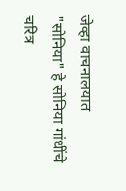जेव्हा वाचनालयात "सोनिया" हे सोनिया गांधींचे चरित्र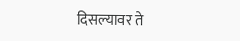दिसल्यावर ते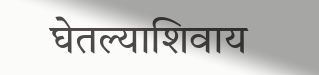घेतल्याशिवाय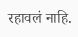रहावलं नाहि.